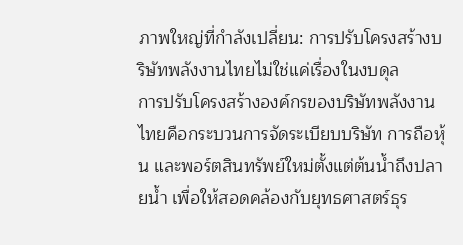ภาพใหญ่ที่กำลังเปลี่ยน: การปรับโครงสร้างบริษัทพลังงานไทยไม่ใช่แค่เรื่องในงบดุล
การปรับโครงสร้างองค์กรของบริษัทพลังงานไทยคือกระบวนการจัดระเบียบบริษัท การถือหุ้น และพอร์ตสินทรัพย์ใหม่ตั้งแต่ต้นน้ำถึงปลายน้ำ เพื่อให้สอดคล้องกับยุทธศาสตร์ธุร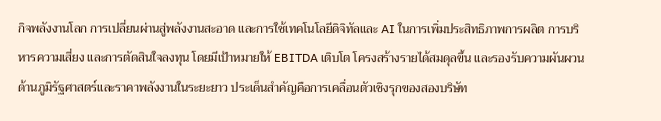กิจพลังงานโลก การเปลี่ยนผ่านสู่พลังงานสะอาด และการใช้เทคโนโลยีดิจิทัลและ AI ในการเพิ่มประสิทธิภาพการผลิต การบริหารความเสี่ยง และการตัดสินใจลงทุน โดยมีเป้าหมายให้ EBITDA เติบโต โครงสร้างรายได้สมดุลขึ้น และรองรับความผันผวนด้านภูมิรัฐศาสตร์และราคาพลังงานในระยะยาว ประเด็นสำคัญคือการเคลื่อนตัวเชิงรุกของสองบริษัท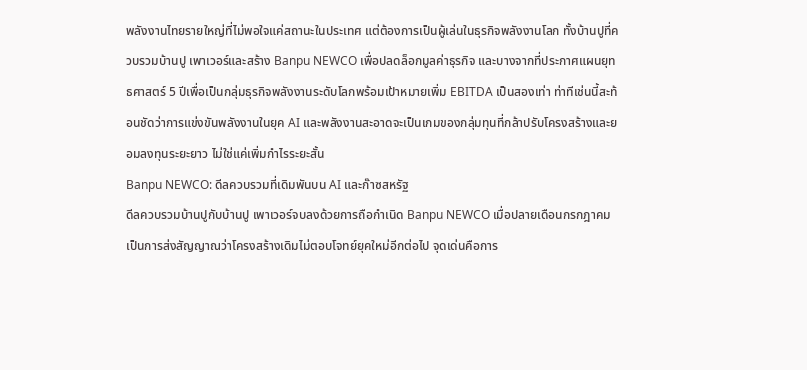พลังงานไทยรายใหญ่ที่ไม่พอใจแค่สถานะในประเทศ แต่ต้องการเป็นผู้เล่นในธุรกิจพลังงานโลก ทั้งบ้านปูที่ควบรวมบ้านปู เพาเวอร์และสร้าง Banpu NEWCO เพื่อปลดล็อกมูลค่าธุรกิจ และบางจากที่ประกาศแผนยุทธศาสตร์ 5 ปีเพื่อเป็นกลุ่มธุรกิจพลังงานระดับโลกพร้อมเป้าหมายเพิ่ม EBITDA เป็นสองเท่า ท่าทีเช่นนี้สะท้อนชัดว่าการแข่งขันพลังงานในยุค AI และพลังงานสะอาดจะเป็นเกมของกลุ่มทุนที่กล้าปรับโครงสร้างและยอมลงทุนระยะยาว ไม่ใช่แค่เพิ่มกำไรระยะสั้น
Banpu NEWCO: ดีลควบรวมที่เดิมพันบน AI และก๊าซสหรัฐ
ดีลควบรวมบ้านปูกับบ้านปู เพาเวอร์จบลงด้วยการถือกำเนิด Banpu NEWCO เมื่อปลายเดือนกรกฎาคม เป็นการส่งสัญญาณว่าโครงสร้างเดิมไม่ตอบโจทย์ยุคใหม่อีกต่อไป จุดเด่นคือการ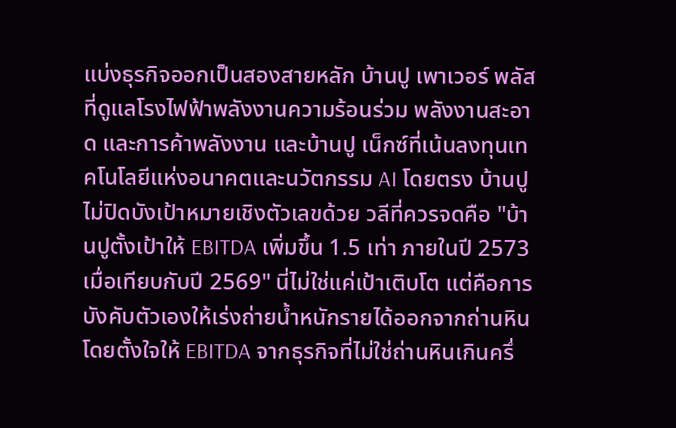แบ่งธุรกิจออกเป็นสองสายหลัก บ้านปู เพาเวอร์ พลัสที่ดูแลโรงไฟฟ้าพลังงานความร้อนร่วม พลังงานสะอาด และการค้าพลังงาน และบ้านปู เน็กซ์ที่เน้นลงทุนเทคโนโลยีแห่งอนาคตและนวัตกรรม AI โดยตรง บ้านปูไม่ปิดบังเป้าหมายเชิงตัวเลขด้วย วลีที่ควรจดคือ "บ้านปูตั้งเป้าให้ EBITDA เพิ่มขึ้น 1.5 เท่า ภายในปี 2573 เมื่อเทียบกับปี 2569" นี่ไม่ใช่แค่เป้าเติบโต แต่คือการบังคับตัวเองให้เร่งถ่ายน้ำหนักรายได้ออกจากถ่านหิน โดยตั้งใจให้ EBITDA จากธุรกิจที่ไม่ใช่ถ่านหินเกินครึ่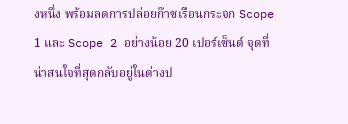งหนึ่ง พร้อมลดการปล่อยก๊าซเรือนกระจก Scope 1 และ Scope 2 อย่างน้อย 20 เปอร์เซ็นต์ จุดที่น่าสนใจที่สุดกลับอยู่ในต่างป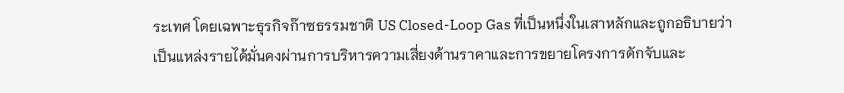ระเทศ โดยเฉพาะธุรกิจก๊าซธรรมชาติ US Closed-Loop Gas ที่เป็นหนึ่งในเสาหลักและถูกอธิบายว่าเป็นแหล่งรายได้มั่นคงผ่านการบริหารความเสี่ยงด้านราคาและการขยายโครงการดักจับและ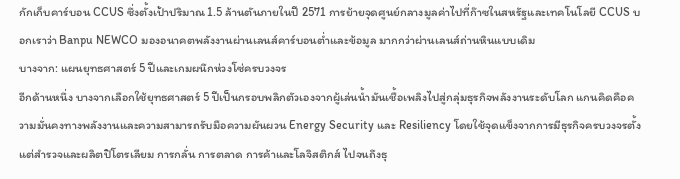กักเก็บคาร์บอน CCUS ซึ่งตั้งเป้าปริมาณ 1.5 ล้านตันภายในปี 2571 การย้ายจุดศูนย์กลางมูลค่าไปที่ก๊าซในสหรัฐและเทคโนโลยี CCUS บอกเราว่า Banpu NEWCO มองอนาคตพลังงานผ่านเลนส์คาร์บอนต่ำและข้อมูล มากกว่าผ่านเลนส์ถ่านหินแบบเดิม
บางจาก: แผนยุทธศาสตร์ 5 ปีและเกมผนึกห่วงโซ่ครบวงจร
อีกด้านหนึ่ง บางจากเลือกใช้ยุทธศาสตร์ 5 ปีเป็นกรอบพลิกตัวเองจากผู้เล่นน้ำมันเชื้อเพลิงไปสู่กลุ่มธุรกิจพลังงานระดับโลก แกนคิดคือความมั่นคงทางพลังงานและความสามารถรับมือความผันผวน Energy Security และ Resiliency โดยใช้จุดแข็งจากการมีธุรกิจครบวงจรตั้งแต่สำรวจและผลิตปิโตรเลียม การกลั่น การตลาด การค้าและโลจิสติกส์ ไปจนถึงธุ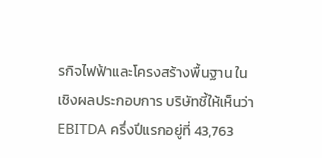รกิจไฟฟ้าและโครงสร้างพื้นฐาน ในเชิงผลประกอบการ บริษัทชี้ให้เห็นว่า EBITDA ครึ่งปีแรกอยู่ที่ 43,763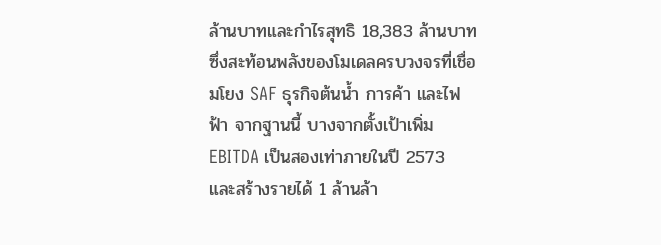ล้านบาทและกำไรสุทธิ 18,383 ล้านบาท ซึ่งสะท้อนพลังของโมเดลครบวงจรที่เชื่อมโยง SAF ธุรกิจต้นน้ำ การค้า และไฟฟ้า จากฐานนี้ บางจากตั้งเป้าเพิ่ม EBITDA เป็นสองเท่าภายในปี 2573 และสร้างรายได้ 1 ล้านล้า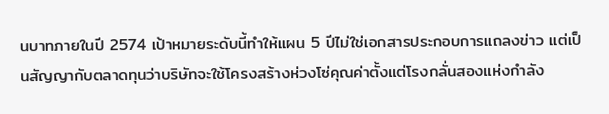นบาทภายในปี 2574 เป้าหมายระดับนี้ทำให้แผน 5 ปีไม่ใช่เอกสารประกอบการแถลงข่าว แต่เป็นสัญญากับตลาดทุนว่าบริษัทจะใช้โครงสร้างห่วงโซ่คุณค่าตั้งแต่โรงกลั่นสองแห่งกำลัง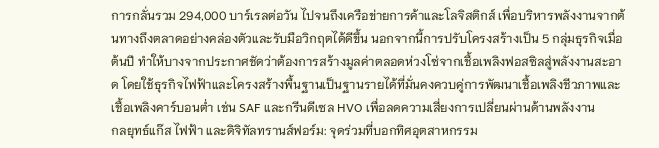การกลั่นรวม 294,000 บาร์เรลต่อวัน ไปจนถึงเครือข่ายการค้าและโลจิสติกส์ เพื่อบริหารพลังงานจากต้นทางถึงตลาดอย่างคล่องตัวและรับมือวิกฤตได้ดีขึ้น นอกจากนี้การปรับโครงสร้างเป็น 5 กลุ่มธุรกิจเมื่อต้นปี ทำให้บางจากประกาศชัดว่าต้องการสร้างมูลค่าตลอดห่วงโซ่จากเชื้อเพลิงฟอสซิลสู่พลังงานสะอาด โดยใช้ธุรกิจไฟฟ้าและโครงสร้างพื้นฐานเป็นฐานรายได้ที่มั่นคงควบคู่การพัฒนาเชื้อเพลิงชีวภาพและเชื้อเพลิงคาร์บอนต่ำ เช่น SAF และกรีนดีเซล HVO เพื่อลดความเสี่ยงการเปลี่ยนผ่านด้านพลังงาน
กลยุทธ์แก๊ส ไฟฟ้า และดิจิทัลทรานส์ฟอร์ม: จุดร่วมที่บอกทิศอุตสาหกรรม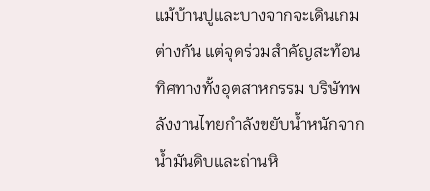แม้บ้านปูและบางจากจะเดินเกมต่างกัน แต่จุดร่วมสำคัญสะท้อนทิศทางทั้งอุตสาหกรรม บริษัทพลังงานไทยกำลังขยับน้ำหนักจากน้ำมันดิบและถ่านหิ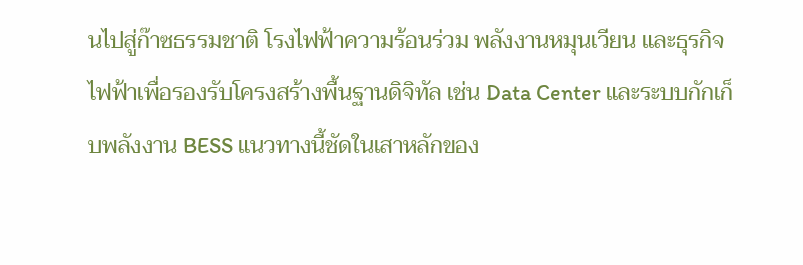นไปสู่ก๊าซธรรมชาติ โรงไฟฟ้าความร้อนร่วม พลังงานหมุนเวียน และธุรกิจไฟฟ้าเพื่อรองรับโครงสร้างพื้นฐานดิจิทัล เช่น Data Center และระบบกักเก็บพลังงาน BESS แนวทางนี้ชัดในเสาหลักของ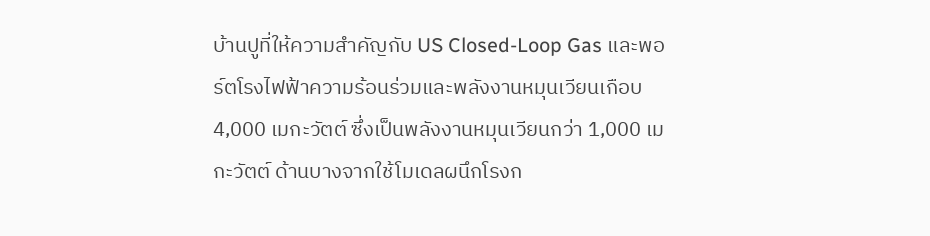บ้านปูที่ให้ความสำคัญกับ US Closed-Loop Gas และพอร์ตโรงไฟฟ้าความร้อนร่วมและพลังงานหมุนเวียนเกือบ 4,000 เมกะวัตต์ ซึ่งเป็นพลังงานหมุนเวียนกว่า 1,000 เมกะวัตต์ ด้านบางจากใช้โมเดลผนึกโรงก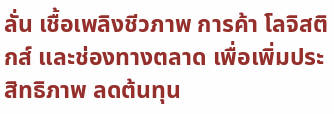ลั่น เชื้อเพลิงชีวภาพ การค้า โลจิสติกส์ และช่องทางตลาด เพื่อเพิ่มประสิทธิภาพ ลดต้นทุน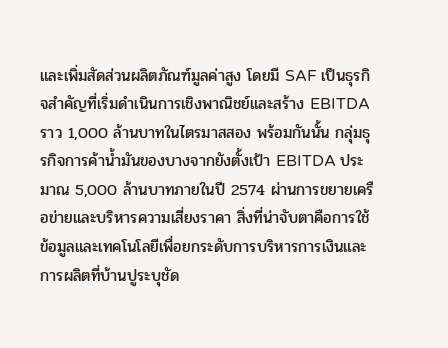และเพิ่มสัดส่วนผลิตภัณฑ์มูลค่าสูง โดยมี SAF เป็นธุรกิจสำคัญที่เริ่มดำเนินการเชิงพาณิชย์และสร้าง EBITDA ราว 1,000 ล้านบาทในไตรมาสสอง พร้อมกันนั้น กลุ่มธุรกิจการค้าน้ำมันของบางจากยังตั้งเป้า EBITDA ประมาณ 5,000 ล้านบาทภายในปี 2574 ผ่านการขยายเครือข่ายและบริหารความเสี่ยงราคา สิ่งที่น่าจับตาคือการใช้ข้อมูลและเทคโนโลยีเพื่อยกระดับการบริหารการเงินและการผลิตที่บ้านปูระบุชัด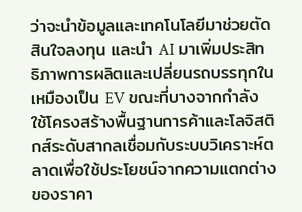ว่าจะนำข้อมูลและเทคโนโลยีมาช่วยตัดสินใจลงทุน และนำ AI มาเพิ่มประสิทธิภาพการผลิตและเปลี่ยนรถบรรทุกในเหมืองเป็น EV ขณะที่บางจากกำลังใช้โครงสร้างพื้นฐานการค้าและโลจิสติกส์ระดับสากลเชื่อมกับระบบวิเคราะห์ตลาดเพื่อใช้ประโยชน์จากความแตกต่างของราคา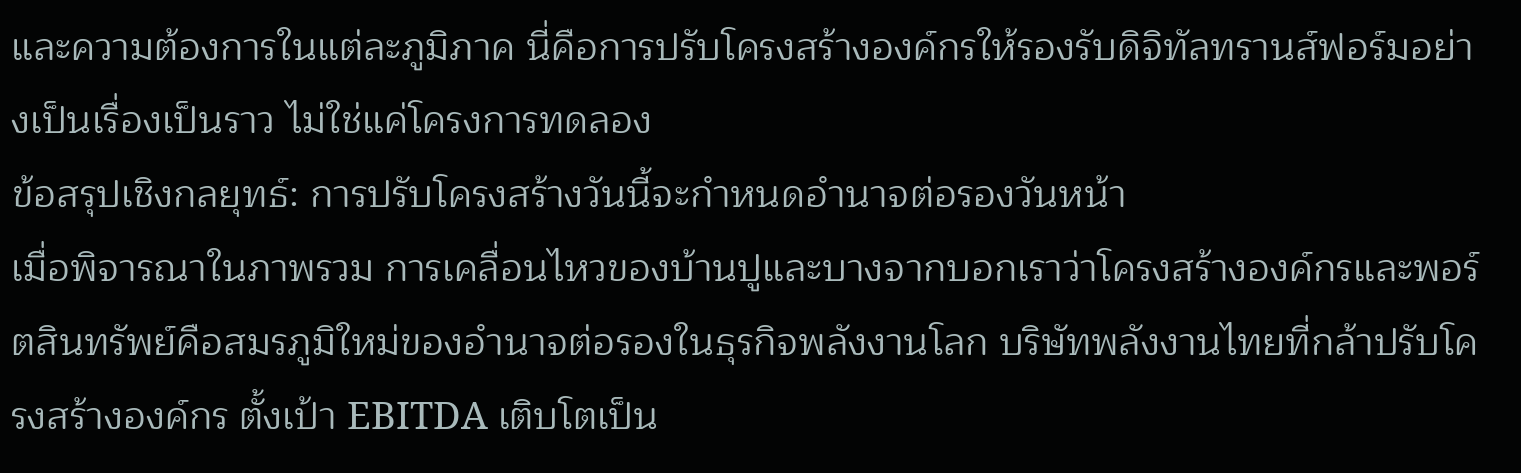และความต้องการในแต่ละภูมิภาค นี่คือการปรับโครงสร้างองค์กรให้รองรับดิจิทัลทรานส์ฟอร์มอย่างเป็นเรื่องเป็นราว ไม่ใช่แค่โครงการทดลอง
ข้อสรุปเชิงกลยุทธ์: การปรับโครงสร้างวันนี้จะกำหนดอำนาจต่อรองวันหน้า
เมื่อพิจารณาในภาพรวม การเคลื่อนไหวของบ้านปูและบางจากบอกเราว่าโครงสร้างองค์กรและพอร์ตสินทรัพย์คือสมรภูมิใหม่ของอำนาจต่อรองในธุรกิจพลังงานโลก บริษัทพลังงานไทยที่กล้าปรับโครงสร้างองค์กร ตั้งเป้า EBITDA เติบโตเป็น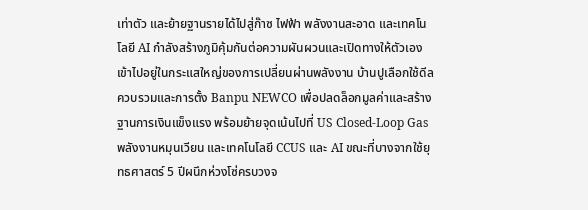เท่าตัว และย้ายฐานรายได้ไปสู่ก๊าซ ไฟฟ้า พลังงานสะอาด และเทคโนโลยี AI กำลังสร้างภูมิคุ้มกันต่อความผันผวนและเปิดทางให้ตัวเองเข้าไปอยู่ในกระแสใหญ่ของการเปลี่ยนผ่านพลังงาน บ้านปูเลือกใช้ดีลควบรวมและการตั้ง Banpu NEWCO เพื่อปลดล็อกมูลค่าและสร้างฐานการเงินแข็งแรง พร้อมย้ายจุดเน้นไปที่ US Closed-Loop Gas พลังงานหมุนเวียน และเทคโนโลยี CCUS และ AI ขณะที่บางจากใช้ยุทธศาสตร์ 5 ปีผนึกห่วงโซ่ครบวงจ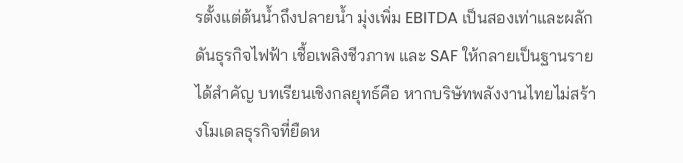รตั้งแต่ต้นน้ำถึงปลายน้ำ มุ่งเพิ่ม EBITDA เป็นสองเท่าและผลักดันธุรกิจไฟฟ้า เชื้อเพลิงชีวภาพ และ SAF ให้กลายเป็นฐานรายได้สำคัญ บทเรียนเชิงกลยุทธ์คือ หากบริษัทพลังงานไทยไม่สร้างโมเดลธุรกิจที่ยืดห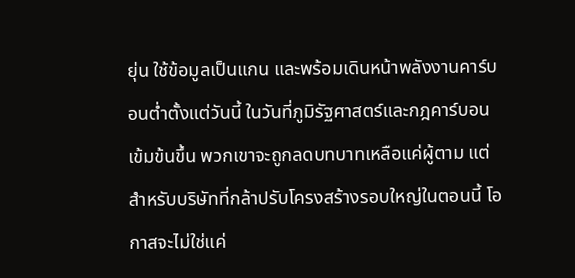ยุ่น ใช้ข้อมูลเป็นแกน และพร้อมเดินหน้าพลังงานคาร์บอนต่ำตั้งแต่วันนี้ ในวันที่ภูมิรัฐศาสตร์และกฎคาร์บอนเข้มข้นขึ้น พวกเขาจะถูกลดบทบาทเหลือแค่ผู้ตาม แต่สำหรับบริษัทที่กล้าปรับโครงสร้างรอบใหญ่ในตอนนี้ โอกาสจะไม่ใช่แค่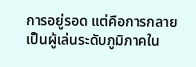การอยู่รอด แต่คือการกลายเป็นผู้เล่นระดับภูมิภาคใน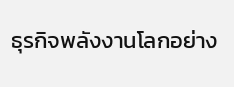ธุรกิจพลังงานโลกอย่าง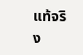แท้จริง